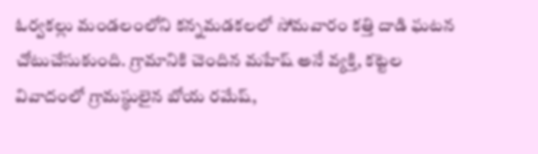ఓర్వకల్లు మండలంలోని కన్నమడకలలో సోమవారం కత్తి దాడి ఘటన చోటుచేసుకుంది. గ్రామానికి చెందిన మహేష్ అనే వ్యక్తి, కట్టెల వివాదంలో గ్రామస్థులైన బోయ రమేష్,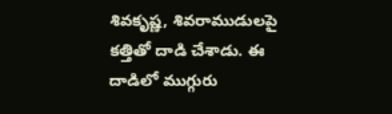శివకృష్ణ, శివరాముడులపై కత్తితో దాడి చేశాడు. ఈ దాడిలో ముగ్గురు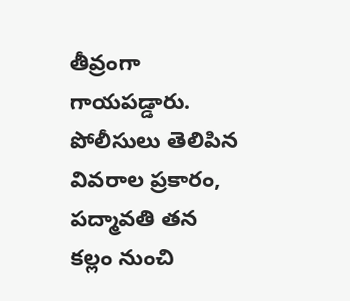తీవ్రంగా గాయపడ్డారు. పోలీసులు తెలిపిన వివరాల ప్రకారం, పద్మావతి తన కల్లం నుంచి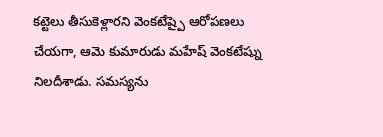కట్టెలు తీసుకెళ్లారని వెంకటేష్పై ఆరోపణలు చేయగా, ఆమె కుమారుడు మహేష్ వెంకటేష్ను నిలదీశాడు. సమస్యను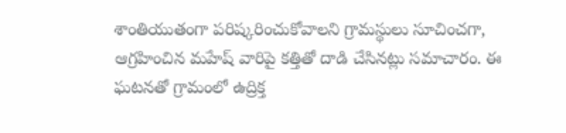శాంతియుతంగా పరిష్కరించుకోవాలని గ్రామస్థులు సూచించగా, ఆగ్రహించిన మహేష్ వారిపై కత్తితో దాడి చేసినట్లు సమాచారం. ఈ ఘటనతో గ్రామంలో ఉద్రిక్త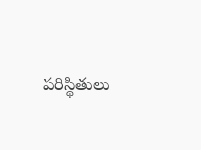పరిస్థితులు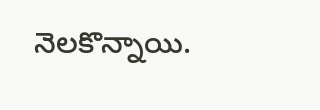నెలకొన్నాయి.